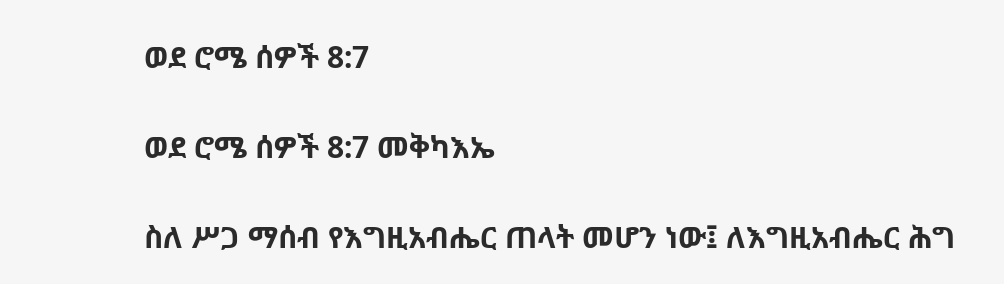ወደ ሮሜ ሰዎች 8:7

ወደ ሮሜ ሰዎች 8:7 መቅካእኤ

ስለ ሥጋ ማሰብ የእግዚአብሔር ጠላት መሆን ነው፤ ለእግዚአብሔር ሕግ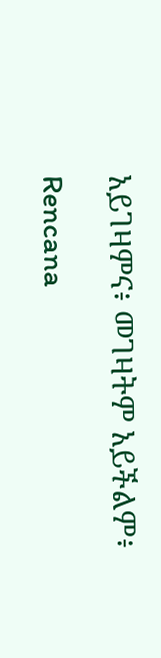አይገዛምና፥ መገዛትም አይችልም፥

Rencana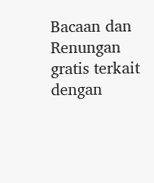Bacaan dan Renungan gratis terkait dengan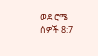ወደ ሮሜ ሰዎች 8:7